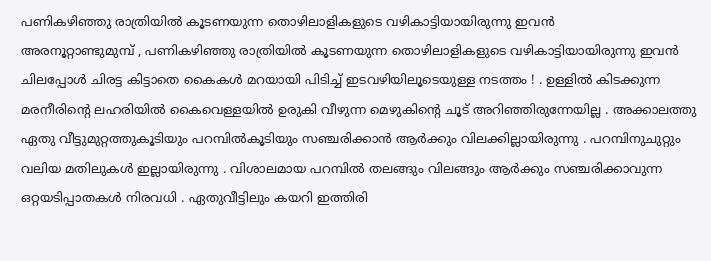പണികഴിഞ്ഞു രാത്രിയിൽ കൂടണയുന്ന തൊഴിലാളികളുടെ വഴികാട്ടിയായിരുന്നു ഇവൻ
അരനൂറ്റാണ്ടുമുമ്പ് , പണികഴിഞ്ഞു രാത്രിയിൽ കൂടണയുന്ന തൊഴിലാളികളുടെ വഴികാട്ടിയായിരുന്നു ഇവൻ ചിലപ്പോൾ ചിരട്ട കിട്ടാതെ കൈകൾ മറയായി പിടിച്ച് ഇടവഴിയിലൂടെയുള്ള നടത്തം ! . ഉള്ളിൽ കിടക്കുന്ന മരനീരിന്റെ ലഹരിയിൽ കൈവെള്ളയിൽ ഉരുകി വീഴുന്ന മെഴുകിന്റെ ചൂട് അറിഞ്ഞിരുന്നേയില്ല . അക്കാലത്തു ഏതു വീട്ടുമുറ്റത്തുകൂടിയും പറമ്പിൽകൂടിയും സഞ്ചരിക്കാൻ ആർക്കും വിലക്കില്ലായിരുന്നു . പറമ്പിനുചുറ്റും വലിയ മതിലുകൾ ഇല്ലായിരുന്നു . വിശാലമായ പറമ്പിൽ തലങ്ങും വിലങ്ങും ആർക്കും സഞ്ചരിക്കാവുന്ന ഒറ്റയടിപ്പാതകൾ നിരവധി . ഏതുവീട്ടിലും കയറി ഇത്തിരി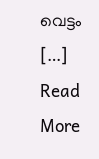വെട്ടം […]
Read More